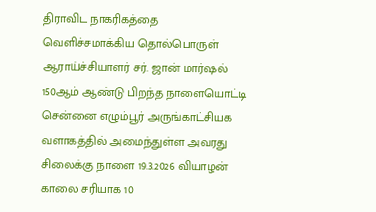திராவிட நாகரிகத்தை வெளிச்சமாக்கிய தொல்பொருள் ஆராய்ச்சியாளர் சர். ஜான் மார்ஷல் 150ஆம் ஆண்டு பிறந்த நாளையொட்டி சென்னை எழும்பூர் அருங்காட்சியக வளாகத்தில் அமைந்துள்ள அவரது சிலைக்கு நாளை 19.3.2026 வியாழன் காலை சரியாக 10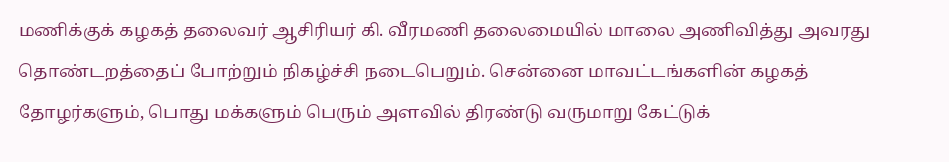மணிக்குக் கழகத் தலைவர் ஆசிரியர் கி. வீரமணி தலைமையில் மாலை அணிவித்து அவரது தொண்டறத்தைப் போற்றும் நிகழ்ச்சி நடைபெறும். சென்னை மாவட்டங்களின் கழகத் தோழர்களும், பொது மக்களும் பெரும் அளவில் திரண்டு வருமாறு கேட்டுக்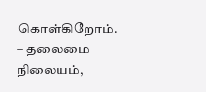கொள்கிறோம்.
– தலைமை நிலையம்,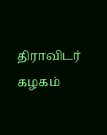திராவிடர் கழகம்